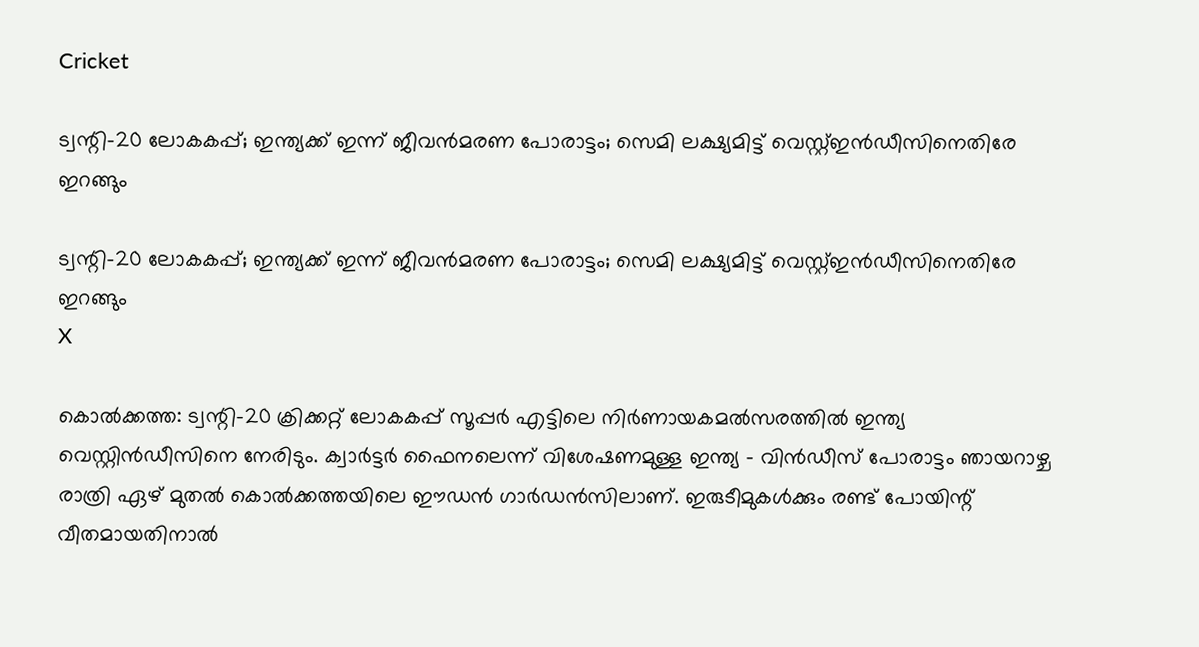Cricket

ട്വന്റി-20 ലോകകപ്പ്; ഇന്ത്യക്ക് ഇന്ന് ജീവന്‍മരണ പോരാട്ടം; സെമി ലക്ഷ്യമിട്ട് വെസ്റ്റ്ഇന്‍ഡീസിനെതിരേ ഇറങ്ങും

ട്വന്റി-20 ലോകകപ്പ്; ഇന്ത്യക്ക് ഇന്ന് ജീവന്‍മരണ പോരാട്ടം; സെമി ലക്ഷ്യമിട്ട് വെസ്റ്റ്ഇന്‍ഡീസിനെതിരേ ഇറങ്ങും
X

കൊല്‍ക്കത്ത: ട്വന്റി-20 ക്രിക്കറ്റ് ലോകകപ്പ് സൂപ്പര്‍ എട്ടിലെ നിര്‍ണായകമല്‍സരത്തില്‍ ഇന്ത്യ വെസ്റ്റിന്‍ഡീസിനെ നേരിടും. ക്വാര്‍ട്ടര്‍ ഫൈനലെന്ന് വിശേഷണമുള്ള ഇന്ത്യ - വിന്‍ഡീസ് പോരാട്ടം ഞായറാഴ്ച രാത്രി ഏഴ് മുതല്‍ കൊല്‍ക്കത്തയിലെ ഈഡന്‍ ഗാര്‍ഡന്‍സിലാണ്. ഇരുടീമുകള്‍ക്കും രണ്ട് പോയിന്റ് വീതമായതിനാല്‍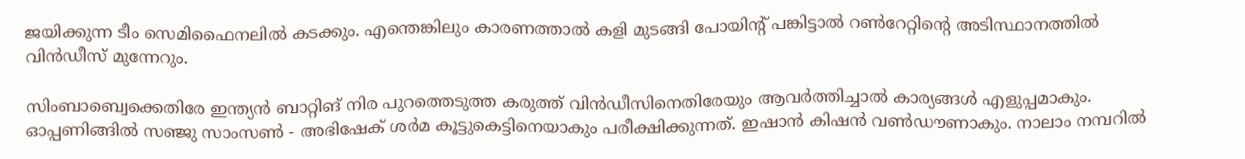ജയിക്കുന്ന ടീം സെമിഫൈനലില്‍ കടക്കും. എന്തെങ്കിലും കാരണത്താല്‍ കളി മുടങ്ങി പോയിന്റ് പങ്കിട്ടാല്‍ റണ്‍റേറ്റിന്റെ അടിസ്ഥാനത്തില്‍ വിന്‍ഡീസ് മുന്നേറും.

സിംബാബ്വെക്കെതിരേ ഇന്ത്യന്‍ ബാറ്റിങ് നിര പുറത്തെടുത്ത കരുത്ത് വിന്‍ഡീസിനെതിരേയും ആവര്‍ത്തിച്ചാല്‍ കാര്യങ്ങള്‍ എളുപ്പമാകും. ഓപ്പണിങ്ങില്‍ സഞ്ജു സാംസണ്‍ - അഭിഷേക് ശര്‍മ കൂട്ടുകെട്ടിനെയാകും പരീക്ഷിക്കുന്നത്. ഇഷാന്‍ കിഷന്‍ വണ്‍ഡൗണാകും. നാലാം നമ്പറില്‍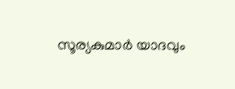സൂര്യകുമാര്‍ യാദവും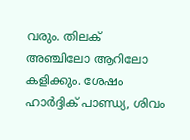വരും. തിലക് അഞ്ചിലോ ആറിലോ കളിക്കും. ശേഷം ഹാര്‍ദ്ദിക് പാണ്ഡ്യ, ശിവം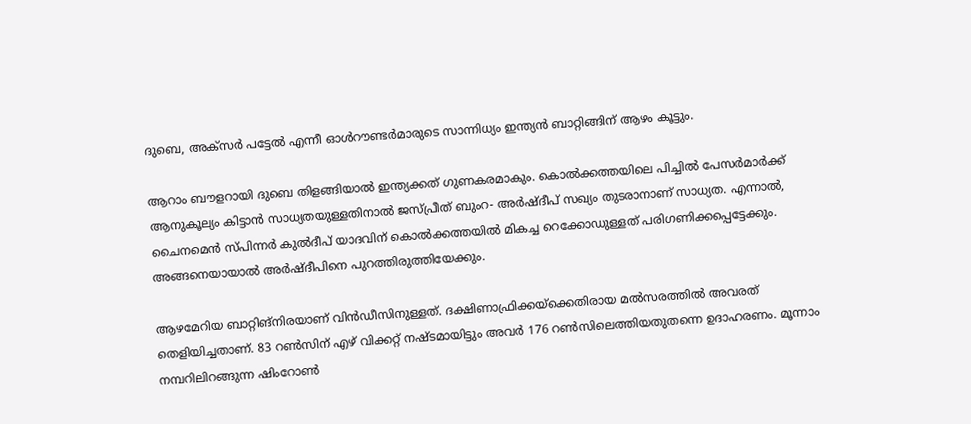ദുബെ, അക്സര്‍ പട്ടേല്‍ എന്നീ ഓള്‍റൗണ്ടര്‍മാരുടെ സാന്നിധ്യം ഇന്ത്യന്‍ ബാറ്റിങ്ങിന് ആഴം കൂട്ടും.

ആറാം ബൗളറായി ദുബെ തിളങ്ങിയാല്‍ ഇന്ത്യക്കത് ഗുണകരമാകും. കൊല്‍ക്കത്തയിലെ പിച്ചില്‍ പേസര്‍മാര്‍ക്ക് ആനുകൂല്യം കിട്ടാന്‍ സാധ്യതയുള്ളതിനാല്‍ ജസ്പ്രീത് ബുംറ- അര്‍ഷ്ദീപ് സഖ്യം തുടരാനാണ് സാധ്യത. എന്നാല്‍, ചൈനമെന്‍ സ്പിന്നര്‍ കുല്‍ദീപ് യാദവിന് കൊല്‍ക്കത്തയില്‍ മികച്ച റെക്കോഡുള്ളത് പരിഗണിക്കപ്പെട്ടേക്കും. അങ്ങനെയായാല്‍ അര്‍ഷ്ദീപിനെ പുറത്തിരുത്തിയേക്കും.

ആഴമേറിയ ബാറ്റിങ്നിരയാണ് വിന്‍ഡീസിനുള്ളത്. ദക്ഷിണാഫ്രിക്കയ്‌ക്കെതിരായ മല്‍സരത്തില്‍ അവരത് തെളിയിച്ചതാണ്. 83 റണ്‍സിന് എഴ് വിക്കറ്റ് നഷ്ടമായിട്ടും അവര്‍ 176 റണ്‍സിലെത്തിയതുതന്നെ ഉദാഹരണം. മൂന്നാം നമ്പറിലിറങ്ങുന്ന ഷിംറോണ്‍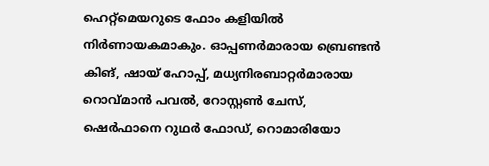ഹെറ്റ്മെയറുടെ ഫോം കളിയില്‍ നിര്‍ണായകമാകും. ഓപ്പണര്‍മാരായ ബ്രെണ്ടന്‍ കിങ്, ഷായ് ഹോപ്പ്, മധ്യനിരബാറ്റര്‍മാരായ റൊവ്മാന്‍ പവല്‍, റോസ്റ്റണ്‍ ചേസ്, ഷെര്‍ഫാനെ റുഥര്‍ ഫോഡ്, റൊമാരിയോ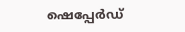ഷെപ്പേര്‍ഡ്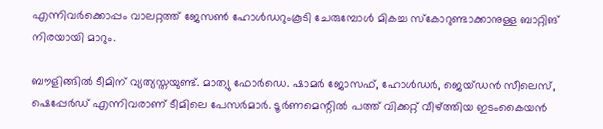എന്നിവര്‍ക്കൊപ്പം വാലറ്റത്ത് ജേസണ്‍ ഹോള്‍ഡറുംകൂടി ചേരുമ്പോള്‍ മികച്ച സ്‌കോറുണ്ടാക്കാനുള്ള ബാറ്റിങ് നിരയായി മാറും.

ബൗളിങ്ങില്‍ ടീമിന് വ്യത്യസ്തയുണ്ട്. മാത്യു ഫോര്‍ഡെ. ഷാമര്‍ ജോസഫ്, ഹോള്‍ഡര്‍, ജെയ്ഡന്‍ സീലെസ്, ഷെപ്പേര്‍ഡ് എന്നിവരാണ് ടീമിലെ പേസര്‍മാര്‍. ടൂര്‍ണമെന്റില്‍ പത്ത് വിക്കറ്റ് വീഴ്ത്തിയ ഇടംകൈയന്‍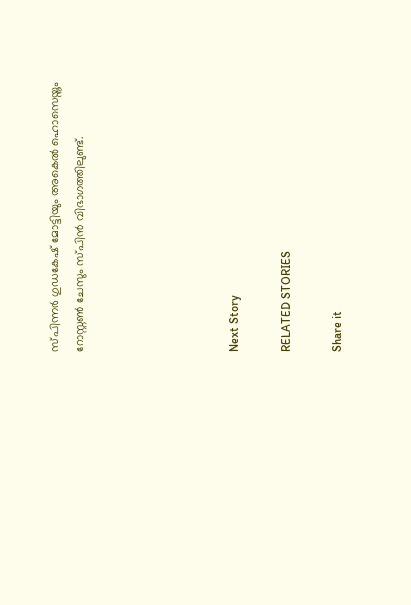സ്പിന്നര്‍ ഗുഡകേഷ് മോട്ടിയും അകെല്‍ ഹൊസെയ്നും റോസ്റ്റണ്‍ ചേസും സ്പിന്‍ വിഭാഗത്തിലുണ്ട്.





Next Story

RELATED STORIES

Share it